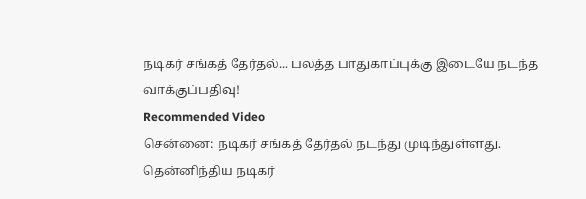நடிகர் சங்கத் தேர்தல்... பலத்த பாதுகாப்புக்கு இடையே நடந்த வாக்குப்பதிவு!
Recommended Video
சென்னை: நடிகர் சங்கத் தேர்தல் நடந்து முடிந்துள்ளது.
தென்னிந்திய நடிகர்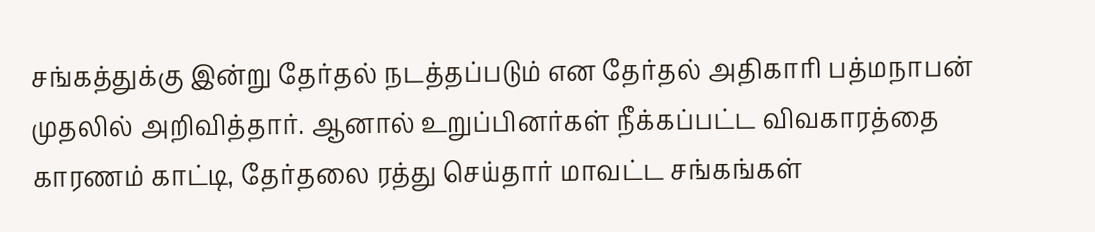சங்கத்துக்கு இன்று தேர்தல் நடத்தப்படும் என தேர்தல் அதிகாரி பத்மநாபன் முதலில் அறிவித்தார். ஆனால் உறுப்பினர்கள் நீக்கப்பட்ட விவகாரத்தை காரணம் காட்டி, தேர்தலை ரத்து செய்தார் மாவட்ட சங்கங்கள்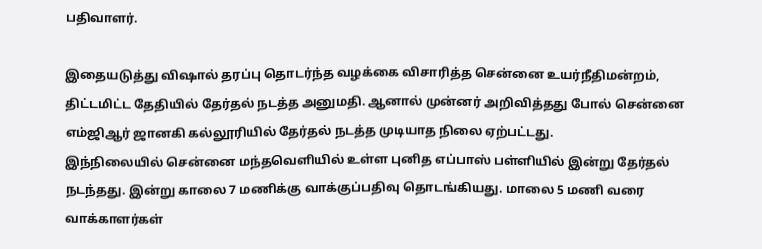பதிவாளர்.

இதையடுத்து விஷால் தரப்பு தொடர்ந்த வழக்கை விசாரித்த சென்னை உயர்நீதிமன்றம், திட்டமிட்ட தேதியில் தேர்தல் நடத்த அனுமதி. ஆனால் முன்னர் அறிவித்தது போல் சென்னை எம்ஜிஆர் ஜானகி கல்லூரியில் தேர்தல் நடத்த முடியாத நிலை ஏற்பட்டது.
இந்நிலையில் சென்னை மந்தவெளியில் உள்ள புனித எப்பாஸ் பள்ளியில் இன்று தேர்தல் நடந்தது. இன்று காலை 7 மணிக்கு வாக்குப்பதிவு தொடங்கியது. மாலை 5 மணி வரை வாக்காளர்கள்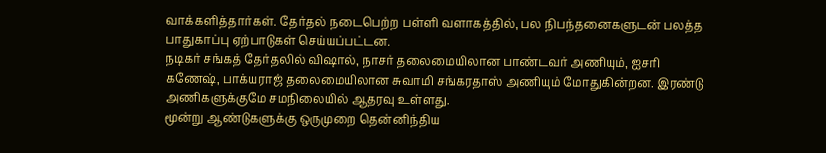வாக்களித்தார்கள். தேர்தல் நடைபெற்ற பள்ளி வளாகத்தில், பல நிபந்தனைகளுடன் பலத்த பாதுகாப்பு ஏற்பாடுகள் செய்யப்பட்டன.
நடிகர் சங்கத் தேர்தலில் விஷால், நாசர் தலைமையிலான பாண்டவர் அணியும், ஐசரி கணேஷ், பாக்யராஜ் தலைமையிலான சுவாமி சங்கரதாஸ் அணியும் மோதுகின்றன. இரண்டு அணிகளுக்குமே சமநிலையில் ஆதரவு உள்ளது.
மூன்று ஆண்டுகளுக்கு ஒருமுறை தென்னிந்திய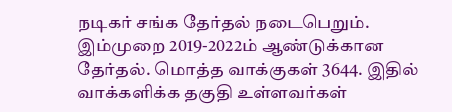நடிகர் சங்க தேர்தல் நடைபெறும். இம்முறை 2019-2022ம் ஆண்டுக்கான தேர்தல். மொத்த வாக்குகள் 3644. இதில் வாக்களிக்க தகுதி உள்ளவர்கள்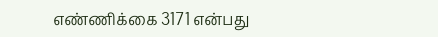எண்ணிக்கை 3171 என்பது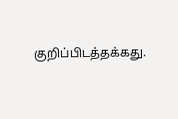குறிப்பிடத்தக்கது.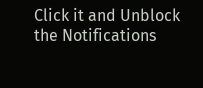Click it and Unblock the Notifications